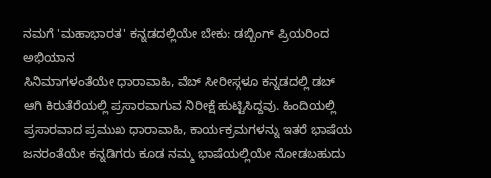ನಮಗೆ 'ಮಹಾಭಾರತ' ಕನ್ನಡದಲ್ಲಿಯೇ ಬೇಕು: ಡಬ್ಬಿಂಗ್ ಪ್ರಿಯರಿಂದ ಅಭಿಯಾನ
ಸಿನಿಮಾಗಳಂತೆಯೇ ಧಾರಾವಾಹಿ, ವೆಬ್ ಸೀರೀಸ್ಗಳೂ ಕನ್ನಡದಲ್ಲಿ ಡಬ್ ಆಗಿ ಕಿರುತೆರೆಯಲ್ಲಿ ಪ್ರಸಾರವಾಗುವ ನಿರೀಕ್ಷೆ ಹುಟ್ಟಿಸಿದ್ದವು. ಹಿಂದಿಯಲ್ಲಿ ಪ್ರಸಾರವಾದ ಪ್ರಮುಖ ಧಾರಾವಾಹಿ, ಕಾರ್ಯಕ್ರಮಗಳನ್ನು ಇತರೆ ಭಾಷೆಯ ಜನರಂತೆಯೇ ಕನ್ನಡಿಗರು ಕೂಡ ನಮ್ಮ ಭಾಷೆಯಲ್ಲಿಯೇ ನೋಡಬಹುದು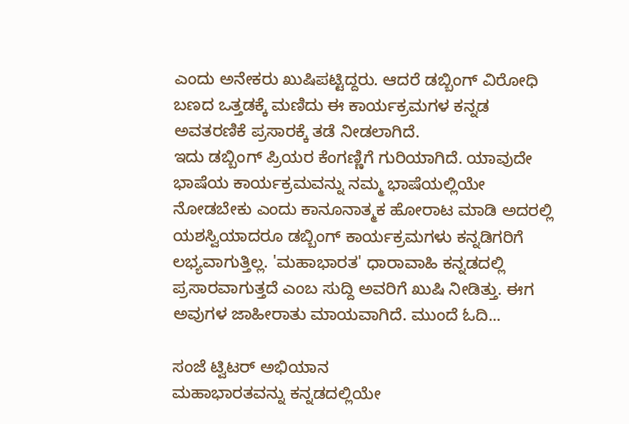ಎಂದು ಅನೇಕರು ಖುಷಿಪಟ್ಟಿದ್ದರು. ಆದರೆ ಡಬ್ಬಿಂಗ್ ವಿರೋಧಿ ಬಣದ ಒತ್ತಡಕ್ಕೆ ಮಣಿದು ಈ ಕಾರ್ಯಕ್ರಮಗಳ ಕನ್ನಡ ಅವತರಣಿಕೆ ಪ್ರಸಾರಕ್ಕೆ ತಡೆ ನೀಡಲಾಗಿದೆ.
ಇದು ಡಬ್ಬಿಂಗ್ ಪ್ರಿಯರ ಕೆಂಗಣ್ಣಿಗೆ ಗುರಿಯಾಗಿದೆ. ಯಾವುದೇ ಭಾಷೆಯ ಕಾರ್ಯಕ್ರಮವನ್ನು ನಮ್ಮ ಭಾಷೆಯಲ್ಲಿಯೇ ನೋಡಬೇಕು ಎಂದು ಕಾನೂನಾತ್ಮಕ ಹೋರಾಟ ಮಾಡಿ ಅದರಲ್ಲಿ ಯಶಸ್ವಿಯಾದರೂ ಡಬ್ಬಿಂಗ್ ಕಾರ್ಯಕ್ರಮಗಳು ಕನ್ನಡಿಗರಿಗೆ ಲಭ್ಯವಾಗುತ್ತಿಲ್ಲ. 'ಮಹಾಭಾರತ' ಧಾರಾವಾಹಿ ಕನ್ನಡದಲ್ಲಿ ಪ್ರಸಾರವಾಗುತ್ತದೆ ಎಂಬ ಸುದ್ದಿ ಅವರಿಗೆ ಖುಷಿ ನೀಡಿತ್ತು. ಈಗ ಅವುಗಳ ಜಾಹೀರಾತು ಮಾಯವಾಗಿದೆ. ಮುಂದೆ ಓದಿ...

ಸಂಜೆ ಟ್ವಿಟರ್ ಅಭಿಯಾನ
ಮಹಾಭಾರತವನ್ನು ಕನ್ನಡದಲ್ಲಿಯೇ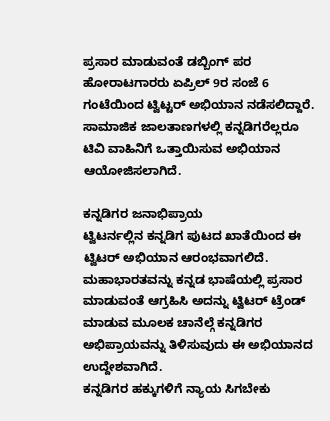ಪ್ರಸಾರ ಮಾಡುವಂತೆ ಡಬ್ಬಿಂಗ್ ಪರ ಹೋರಾಟಗಾರರು ಏಪ್ರಿಲ್ 9ರ ಸಂಜೆ 6 ಗಂಟೆಯಿಂದ ಟ್ವಿಟ್ಟರ್ ಅಭಿಯಾನ ನಡೆಸಲಿದ್ದಾರೆ. ಸಾಮಾಜಿಕ ಜಾಲತಾಣಗಳಲ್ಲಿ ಕನ್ನಡಿಗರೆಲ್ಲರೂ ಟಿವಿ ವಾಹಿನಿಗೆ ಒತ್ತಾಯಿಸುವ ಅಭಿಯಾನ ಆಯೋಜಿಸಲಾಗಿದೆ.

ಕನ್ನಡಿಗರ ಜನಾಭಿಪ್ರಾಯ
ಟ್ವಿಟರ್ನಲ್ಲಿನ ಕನ್ನಡಿಗ ಪುಟದ ಖಾತೆಯಿಂದ ಈ ಟ್ವಿಟರ್ ಅಭಿಯಾನ ಆರಂಭವಾಗಲಿದೆ. ಮಹಾಭಾರತವನ್ನು ಕನ್ನಡ ಭಾಷೆಯಲ್ಲಿ ಪ್ರಸಾರ ಮಾಡುವಂತೆ ಆಗ್ರಹಿಸಿ ಅದನ್ನು ಟ್ವಿಟರ್ ಟ್ರೆಂಡ್ ಮಾಡುವ ಮೂಲಕ ಚಾನೆಲ್ಗೆ ಕನ್ನಡಿಗರ ಅಭಿಪ್ರಾಯವನ್ನು ತಿಳಿಸುವುದು ಈ ಅಭಿಯಾನದ ಉದ್ದೇಶವಾಗಿದೆ.
ಕನ್ನಡಿಗರ ಹಕ್ಕುಗಳಿಗೆ ನ್ಯಾಯ ಸಿಗಬೇಕು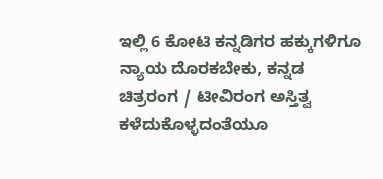ಇಲ್ಲಿ 6 ಕೋಟಿ ಕನ್ನಡಿಗರ ಹಕ್ಕುಗಳಿಗೂ ನ್ಯಾಯ ದೊರಕಬೇಕು, ಕನ್ನಡ ಚಿತ್ರರಂಗ / ಟೀವಿರಂಗ ಅಸ್ತಿತ್ವ ಕಳೆದುಕೊಳ್ಳದಂತೆಯೂ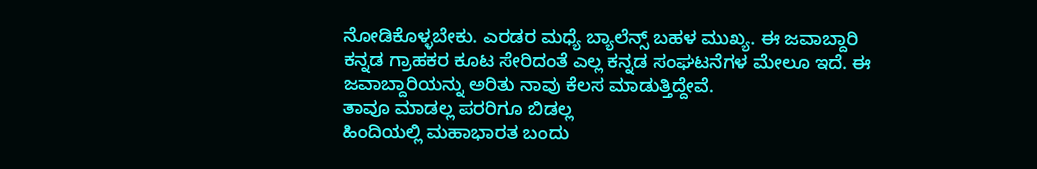ನೋಡಿಕೊಳ್ಳಬೇಕು. ಎರಡರ ಮಧ್ಯೆ ಬ್ಯಾಲೆನ್ಸ್ ಬಹಳ ಮುಖ್ಯ. ಈ ಜವಾಬ್ದಾರಿ ಕನ್ನಡ ಗ್ರಾಹಕರ ಕೂಟ ಸೇರಿದಂತೆ ಎಲ್ಲ ಕನ್ನಡ ಸಂಘಟನೆಗಳ ಮೇಲೂ ಇದೆ. ಈ ಜವಾಬ್ದಾರಿಯನ್ನು ಅರಿತು ನಾವು ಕೆಲಸ ಮಾಡುತ್ತಿದ್ದೇವೆ.
ತಾವೂ ಮಾಡಲ್ಲ ಪರರಿಗೂ ಬಿಡಲ್ಲ
ಹಿಂದಿಯಲ್ಲಿ ಮಹಾಭಾರತ ಬಂದು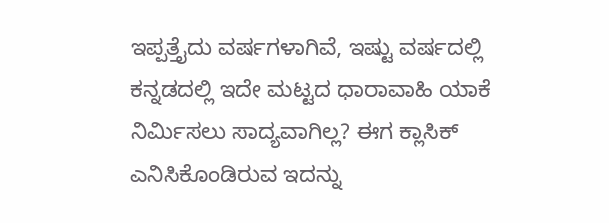ಇಪ್ಪತ್ತೈದು ವರ್ಷಗಳಾಗಿವೆ, ಇಷ್ಟು ವರ್ಷದಲ್ಲಿ ಕನ್ನಡದಲ್ಲಿ ಇದೇ ಮಟ್ಟದ ಧಾರಾವಾಹಿ ಯಾಕೆ ನಿರ್ಮಿಸಲು ಸಾದ್ಯವಾಗಿಲ್ಲ? ಈಗ ಕ್ಲಾಸಿಕ್ ಎನಿಸಿಕೊಂಡಿರುವ ಇದನ್ನು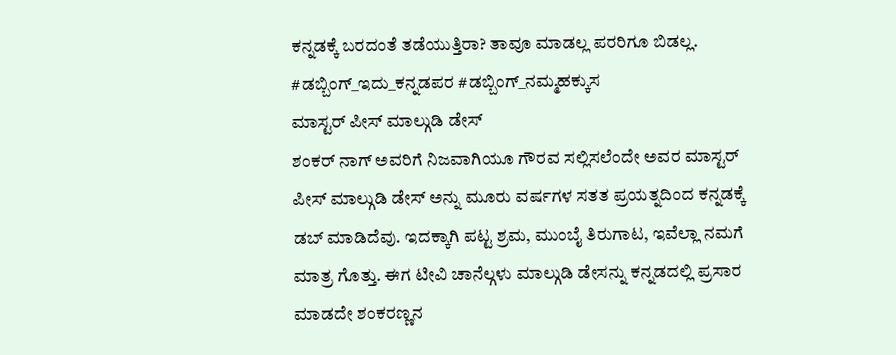ಕನ್ನಡಕ್ಕೆ ಬರದಂತೆ ತಡೆಯುತ್ತಿರಾ? ತಾವೂ ಮಾಡಲ್ಲ ಪರರಿಗೂ ಬಿಡಲ್ಲ. #ಡಬ್ಬಿಂಗ್_ಇದು_ಕನ್ನಡಪರ #ಡಬ್ಬಿಂಗ್_ನಮ್ಮಹಕ್ಕುಸ
ಮಾಸ್ಟರ್ ಪೀಸ್ ಮಾಲ್ಗುಡಿ ಡೇಸ್
ಶಂಕರ್ ನಾಗ್ ಅವರಿಗೆ ನಿಜವಾಗಿಯೂ ಗೌರವ ಸಲ್ಲಿಸಲೆಂದೇ ಅವರ ಮಾಸ್ಟರ್ ಪೀಸ್ ಮಾಲ್ಗುಡಿ ಡೇಸ್ ಅನ್ನು ಮೂರು ವರ್ಷಗಳ ಸತತ ಪ್ರಯತ್ನದಿಂದ ಕನ್ನಡಕ್ಕೆ ಡಬ್ ಮಾಡಿದೆವು. ಇದಕ್ಕಾಗಿ ಪಟ್ಟ ಶ್ರಮ, ಮುಂಬೈ ತಿರುಗಾಟ, ಇವೆಲ್ಲಾ ನಮಗೆ ಮಾತ್ರ ಗೊತ್ತು. ಈಗ ಟೀವಿ ಚಾನೆಲ್ಗಳು ಮಾಲ್ಗುಡಿ ಡೇಸನ್ನು ಕನ್ನಡದಲ್ಲಿ ಪ್ರಸಾರ ಮಾಡದೇ ಶಂಕರಣ್ಣನ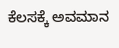ಕೆಲಸಕ್ಕೆ ಅವಮಾನ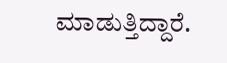ಮಾಡುತ್ತಿದ್ದಾರೆ.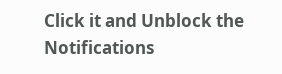Click it and Unblock the Notifications